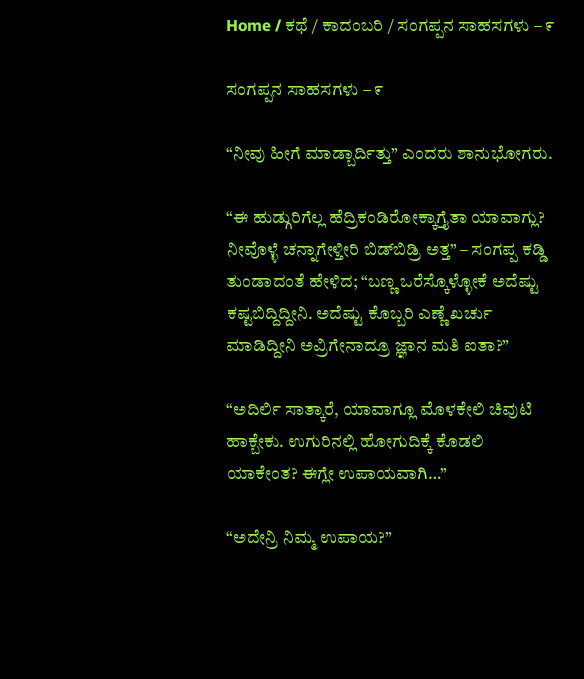Home / ಕಥೆ / ಕಾದಂಬರಿ / ಸಂಗಪ್ಪನ ಸಾಹಸಗಳು – ೯

ಸಂಗಪ್ಪನ ಸಾಹಸಗಳು – ೯

“ನೀವು ಹೀಗೆ ಮಾಡ್ಬಾರ್ದಿತ್ತು” ಎಂದರು ಶಾನುಭೋಗರು.

“ಈ ಹುಡ್ಗುರಿಗೆಲ್ಲ ಹೆದ್ರಿಕಂಡಿರೋಕ್ಕಾಗ್ತೈತಾ ಯಾವಾಗ್ಲು? ನೀವೊಳ್ಳೆ ಚನ್ನಾಗೇಳ್ತೀರಿ ಬಿಡ್‌ಬಿಡ್ರಿ ಅತ್ತ” – ಸಂಗಪ್ಪ ಕಡ್ಡಿ ತುಂಡಾದಂತೆ ಹೇಳಿದ; “ಬಣ್ಣ ಒರೆಸ್ಕೊಳ್ಳೋಕೆ ಅದೆಷ್ಟು ಕಷ್ಟಬಿದ್ದಿದ್ದೀನಿ. ಅದೆಷ್ಟು ಕೊಬ್ಬರಿ ಎಣ್ಣೆ ಖರ್ಚು ಮಾಡಿದ್ದೀನಿ ಅವ್ರಿಗೇನಾದ್ರೂ ಜ್ಞಾನ ಮತಿ ಐತಾ?”

“ಅದಿರ್ಲಿ ಸಾತ್ಕಾರೆ, ಯಾವಾಗ್ಲೂ ಮೊಳಕೇಲಿ ಚಿವುಟಿ ಹಾಕ್ಬೇಕು. ಉಗುರಿನಲ್ಲಿ ಹೋಗುದಿಕ್ಕೆ ಕೊಡಲಿ ಯಾಕೇಂತ? ಈಗ್ಲೇ ಉಪಾಯವಾಗಿ…”

“ಅದೇನ್ರಿ ನಿಮ್ಮ ಉಪಾಯ?”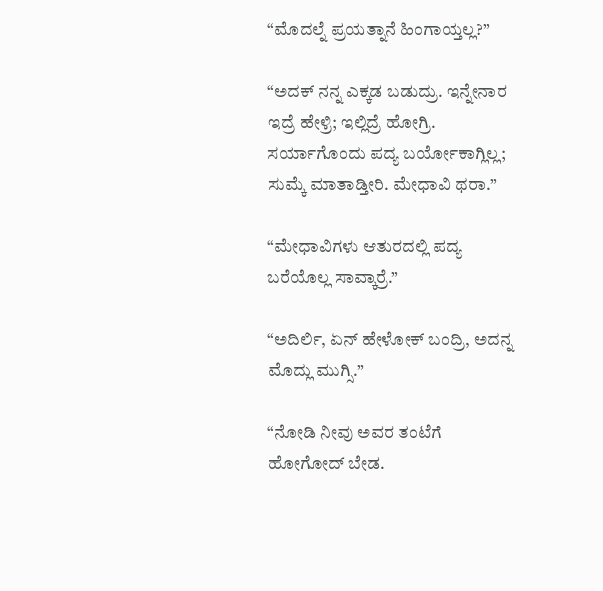“ಮೊದಲ್ನೆ ಪ್ರಯತ್ನಾನೆ ಹಿಂಗಾಯ್ತಲ್ಲ?”

“ಅದಕ್ ನನ್ನ ಎಕ್ಕಡ ಬಡುದ್ರು. ಇನ್ನೇನಾರ ಇದ್ರೆ ಹೇಳ್ರಿ; ಇಲ್ಲಿದ್ರೆ ಹೋಗ್ರಿ. ಸರ್ಯಾಗೊಂದು ಪದ್ಯ ಬರ್ಯೋಕಾಗ್ಲಿಲ್ಲ; ಸುಮ್ಕೆ ಮಾತಾಡ್ತೀರಿ. ಮೇಧಾವಿ ಥರಾ.”

“ಮೇಧಾವಿಗಳು ಆತುರದಲ್ಲಿ ಪದ್ಯ ಬರೆಯೊಲ್ಲ ಸಾವ್ಕಾರ್ರೆ.”

“ಅದಿರ್ಲಿ, ಏನ್ ಹೇಳೋಕ್ ಬಂದ್ರಿ, ಅದನ್ನ ಮೊದ್ಲು ಮುಗ್ಸಿ.”

“ನೋಡಿ ನೀವು ಅವರ ತಂಟೆಗೆ ಹೋಗೋದ್ ಬೇಡ.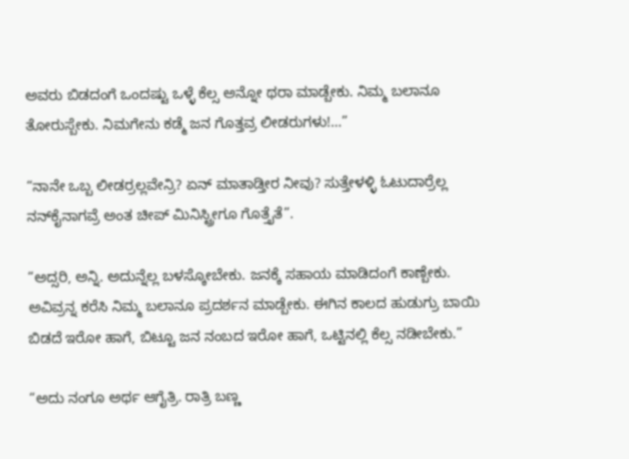ಅವರು ಬಿಡದಂಗೆ ಒಂದಷ್ಟು ಒಳ್ಳೆ ಕೆಲ್ಸ ಅನ್ನೋ ಥರಾ ಮಾಡ್ಬೇಕು. ನಿಮ್ಮ ಬಲಾನೂ ತೋರುಸ್ಬೇಕು. ನಿಮಗೇನು ಕಡ್ಮೆ ಜನ ಗೊತ್ತವ್ರ ಲೀಡರುಗಳು!…”

“ನಾನೇ ಒಬ್ಬ ಲೀಡರ್ರಲ್ಲವೇನ್ರಿ? ಏನ್ ಮಾತಾಡ್ತೀರ ನೀವು? ಸುತ್ತೇಳಳ್ಳಿ ಓಟುದಾರ್ರೆಲ್ಲ ನನ್‌ಕೈನಾಗವ್ರೆ ಅಂತ ಚೀಪ್ ಮಿನಿಸ್ಟ್ರೀಗೂ ಗೊತ್ತೈತೆ”.

“ಅದ್ಸರಿ, ಅನ್ನಿ. ಅದುನ್ನೆಲ್ಲ ಬಳಸ್ಕೋಬೇಕು. ಜನಕ್ಕೆ ಸಹಾಯ ಮಾಡಿದಂಗೆ ಕಾಣ್ಬೇಕು. ಅವಿವ್ರನ್ನ ಕರೆಸಿ ನಿಮ್ಮ ಬಲಾನೂ ಪ್ರದರ್ಶನ ಮಾಡ್ಬೇಕು. ಈಗಿನ ಕಾಲದ ಹುಡುಗ್ರು ಬಾಯಿ ಬಿಡದೆ ಇರೋ ಹಾಗೆ, ಬಿಟ್ಟೂ ಜನ ನಂಬದ ಇರೋ ಹಾಗೆ, ಒಟ್ಟಿನಲ್ಲಿ ಕೆಲ್ಸ ನಡೀಬೇಕು.”

“ಅದು ನಂಗೂ ಅರ್ಥ ಆಗೈತ್ರಿ. ರಾತ್ರಿ ಬಣ್ಣ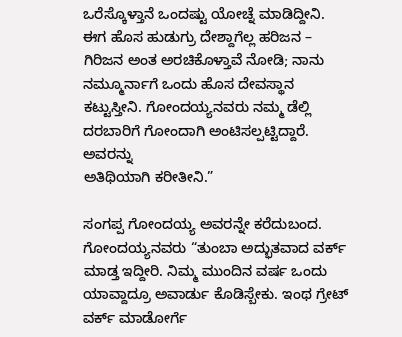ಒರೆಸ್ಕೊಳ್ತಾನೆ ಒಂದಷ್ಟು ಯೋಚ್ನೆ ಮಾಡಿದ್ದೀನಿ. ಈಗ ಹೊಸ ಹುಡುಗ್ರು ದೇಶ್ದಾಗೆಲ್ಲ ಹರಿಜನ – ಗಿರಿಜನ ಅಂತ ಅರಚಿಕೊಳ್ತಾವೆ ನೋಡಿ; ನಾನು ನಮ್ಮೂರ್ನಾಗೆ ಒಂದು ಹೊಸ ದೇವಸ್ಥಾನ ಕಟ್ಟುಸ್ತೀನಿ. ಗೋಂದಯ್ಯನವರು ನಮ್ಮ ಡೆಲ್ಲಿ ದರಬಾರಿಗೆ ಗೋಂದಾಗಿ ಅಂಟಿಸಲ್ಪಟ್ಟಿದ್ದಾರೆ. ಅವರನ್ನು
ಅತಿಥಿಯಾಗಿ ಕರೀತೀನಿ.”

ಸಂಗಪ್ಪ ಗೋಂದಯ್ಯ ಅವರನ್ನೇ ಕರೆದುಬಂದ. ಗೋಂದಯ್ಯನವರು “ತುಂಬಾ ಅದ್ಭುತವಾದ ವರ್ಕ್ ಮಾಡ್ತ ಇದ್ದೀರಿ. ನಿಮ್ಮ ಮುಂದಿನ ವರ್ಷ ಒಂದು ಯಾವ್ದಾದ್ರೂ ಅವಾರ್ಡು ಕೊಡಿಸ್ಬೇಕು. ಇಂಥ ಗ್ರೇಟ್ ವರ್ಕ್ ಮಾಡೋರ್ಗೆ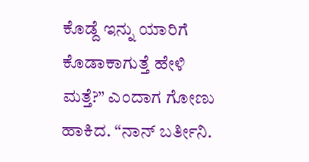ಕೊಡ್ದೆ ಇನ್ನು ಯಾರಿಗೆ ಕೊಡಾಕಾಗುತ್ತೆ ಹೇಳಿ ಮತ್ತೆ?” ಎಂದಾಗ ಗೋಣು ಹಾಕಿದ. “ನಾನ್ ಬರ್ತೀನಿ.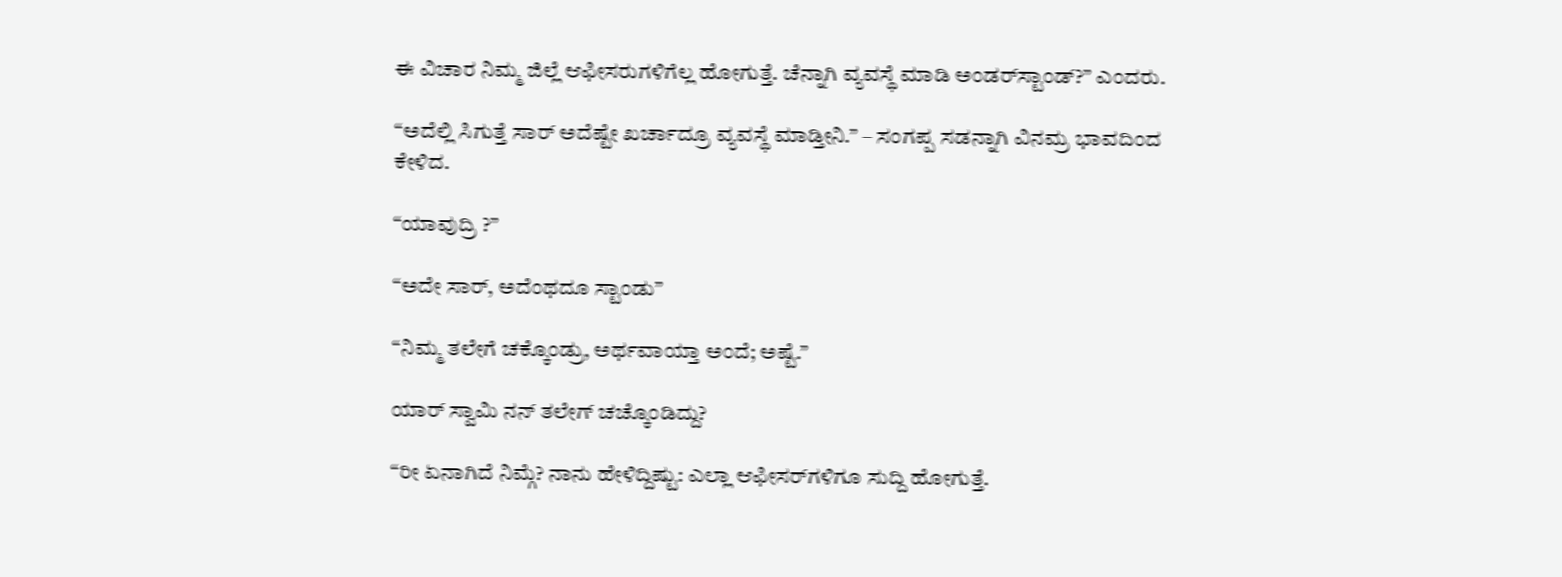ಈ ವಿಚಾರ ನಿಮ್ಮ ಜಿಲ್ಲೆ ಆಫೀಸರುಗಳಿಗೆಲ್ಲ ಹೋಗುತ್ತೆ. ಚೆನ್ನಾಗಿ ವ್ಯವಸ್ಥೆ ಮಾಡಿ ಅಂಡರ್‌ಸ್ಟಾಂಡ್?” ಎಂದರು.

“ಅದೆಲ್ಲಿ ಸಿಗುತ್ತೆ ಸಾರ್ ಅದೆಷ್ಟೇ ಖರ್ಚಾದ್ರೂ ವ್ಯವಸ್ಥೆ ಮಾಡ್ತೀನಿ.” – ಸಂಗಪ್ಪ ಸಡನ್ನಾಗಿ ವಿನಮ್ರ ಭಾವದಿಂದ ಕೇಳಿದ.

“ಯಾವುದ್ರಿ ?”

“ಅದೇ ಸಾರ್, ಅದೆಂಥದೂ ಸ್ಟಾಂಡು”

“ನಿಮ್ಮ ತಲೇಗೆ ಚಕ್ಕೊಂಡ್ರು, ಅರ್ಥವಾಯ್ತಾ ಅಂದೆ; ಅಷ್ಟೆ.”

ಯಾರ್ ಸ್ವಾಮಿ ನನ್ ತಲೇಗ್ ಚಚ್ಕೊಂಡಿದ್ದು?

“ರೀ ಏನಾಗಿದೆ ನಿಮ್ಗೆ? ನಾನು ಹೇಳಿದ್ದಿಷ್ಟು: ಎಲ್ಲಾ ಆಫೀಸರ್‌ಗಳಿಗೂ ಸುದ್ದಿ ಹೋಗುತ್ತೆ.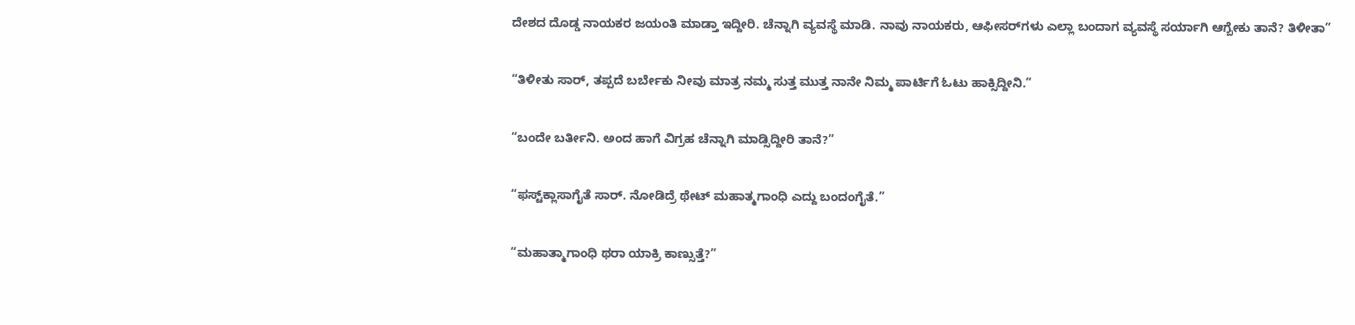ದೇಶದ ದೊಡ್ಡ ನಾಯಕರ ಜಯಂತಿ ಮಾಡ್ತಾ ಇದ್ದೀರಿ. ಚೆನ್ನಾಗಿ ವ್ಯವಸ್ಥೆ ಮಾಡಿ. ನಾವು ನಾಯಕರು, ಆಫೀಸರ್‌ಗಳು ಎಲ್ಲಾ ಬಂದಾಗ ವ್ಯವಸ್ಥೆ ಸರ್ಯಾಗಿ ಆಗ್ಬೇಕು ತಾನೆ? ತಿಳೀತಾ”

“ತಿಳೀತು ಸಾರ್, ತಪ್ಪದೆ ಬರ್ಬೇಕು ನೀವು ಮಾತ್ರ ನಮ್ಮ ಸುತ್ತ ಮುತ್ತ ನಾನೇ ನಿಮ್ಮ ಪಾರ್ಟಿಗೆ ಓಟು ಹಾಕ್ಸಿದ್ದೀನಿ.”

“ಬಂದೇ ಬರ್ತೀನಿ. ಅಂದ ಹಾಗೆ ವಿಗ್ರಹ ಚೆನ್ನಾಗಿ ಮಾಡ್ಸಿದ್ದೀರಿ ತಾನೆ?”

“ಫಸ್ಟ್‌ಕ್ಲಾಸಾಗೈತೆ ಸಾರ್. ನೋಡಿದ್ರೆ ಥೇಟ್ ಮಹಾತ್ಮಗಾಂಧಿ ಎದ್ದು ಬಂದಂಗೈತೆ.”

“ಮಹಾತ್ಮಾಗಾಂಧಿ ಥರಾ ಯಾಕ್ರಿ ಕಾಣ್ಸುತ್ತೆ?”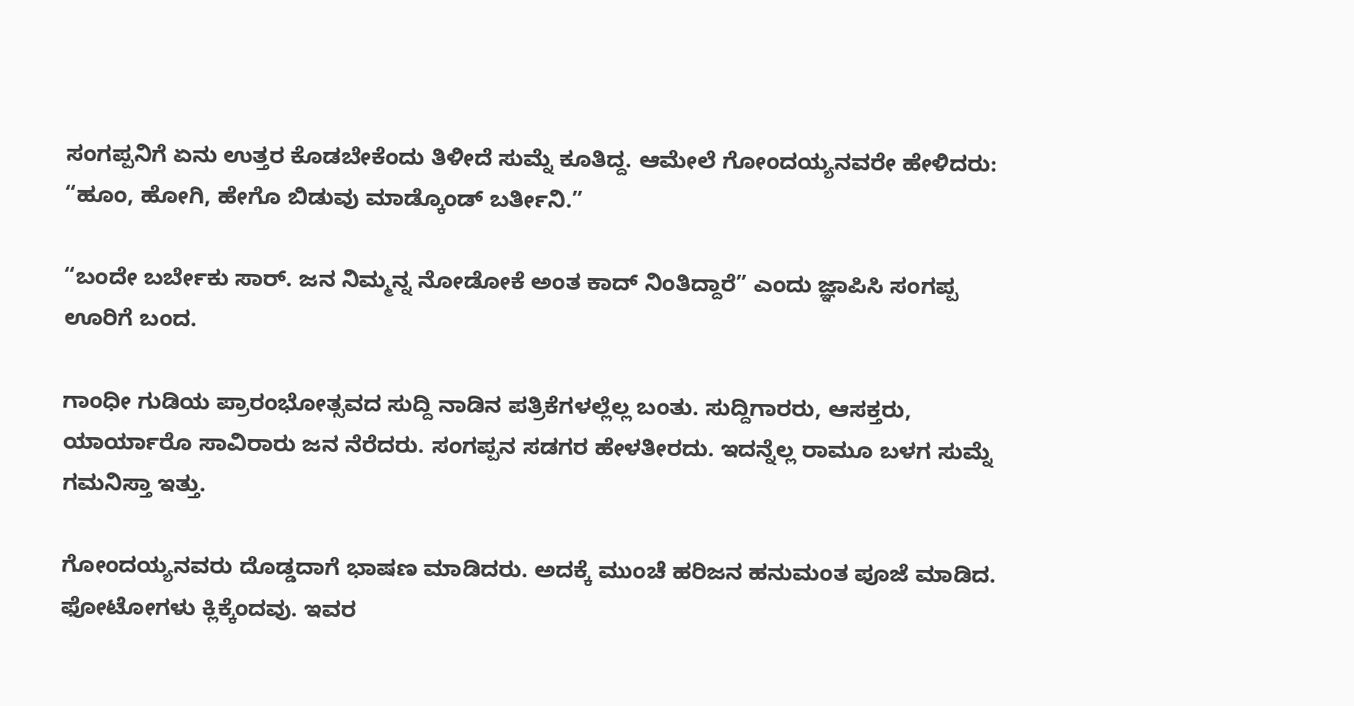ಸಂಗಪ್ಪನಿಗೆ ಏನು ಉತ್ತರ ಕೊಡಬೇಕೆಂದು ತಿಳೀದೆ ಸುಮ್ನೆ ಕೂತಿದ್ದ. ಆಮೇಲೆ ಗೋಂದಯ್ಯನವರೇ ಹೇಳಿದರು: “ಹೂಂ, ಹೋಗಿ, ಹೇಗೊ ಬಿಡುವು ಮಾಡ್ಕೊಂಡ್ ಬರ್ತೀನಿ.”

“ಬಂದೇ ಬರ್ಬೇಕು ಸಾರ್. ಜನ ನಿಮ್ಮನ್ನ ನೋಡೋಕೆ ಅಂತ ಕಾದ್ ನಿಂತಿದ್ದಾರೆ” ಎಂದು ಜ್ಞಾಪಿಸಿ ಸಂಗಪ್ಪ ಊರಿಗೆ ಬಂದ.

ಗಾಂಧೀ ಗುಡಿಯ ಪ್ರಾರಂಭೋತ್ಸವದ ಸುದ್ದಿ ನಾಡಿನ ಪತ್ರಿಕೆಗಳಲ್ಲೆಲ್ಲ ಬಂತು. ಸುದ್ದಿಗಾರರು, ಆಸಕ್ತರು, ಯಾರ್ಯಾರೊ ಸಾವಿರಾರು ಜನ ನೆರೆದರು. ಸಂಗಪ್ಪನ ಸಡಗರ ಹೇಳತೀರದು. ಇದನ್ನೆಲ್ಲ ರಾಮೂ ಬಳಗ ಸುಮ್ನೆ ಗಮನಿಸ್ತಾ ಇತ್ತು.

ಗೋಂದಯ್ಯನವರು ದೊಡ್ಡದಾಗೆ ಭಾಷಣ ಮಾಡಿದರು. ಅದಕ್ಕೆ ಮುಂಚೆ ಹರಿಜನ ಹನುಮಂತ ಪೂಜೆ ಮಾಡಿದ. ಫೋಟೋಗಳು ಕ್ಲಿಕ್ಕೆಂದವು. ಇವರ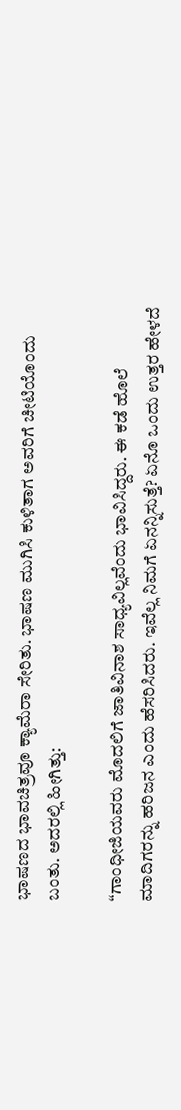ಭಾಷಣದ ಭಾವಚಿತ್ರವೂ ಕ್ಯಾಮೆರಾ ಸೇರಿತು. ಭಾಷಣ ಮುಗಿಸಿ ಕುಳಿತಾಗ ಅವರಿಗೆ ಚೀಟಿಯೊಂದು ಬಂತು. ಅದರಲ್ಲಿ ಹೀಗಿತ್ತು:

“ಗಾಂಧೀಜಿಯವರು ಮೊದಲಿಗೆ ಜಾತಿವಿನಾಶ ಸಾಧ್ಯವಿಲ್ಲವೆಂದು ಭಾವಿಸಿದ್ದರು. ಈ ಕಡೆ ಹೊಲೆ ಮಾದಿಗರನ್ನು ಹರಿಜನ ಎಂದು ಹೆಸರಿಸಿದರು. ಇವೆಲ್ಲ ನಿಮಗೆ ಏನನ್ನಿಸುತ್ತೆ? ಏನೊ ಒಂದು ಉತ್ತರ ಹೇಳದೆ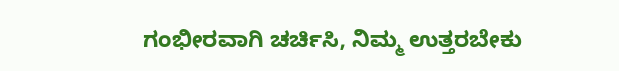ಗಂಭೀರವಾಗಿ ಚರ್ಚಿಸಿ, ನಿಮ್ಮ ಉತ್ತರಬೇಕು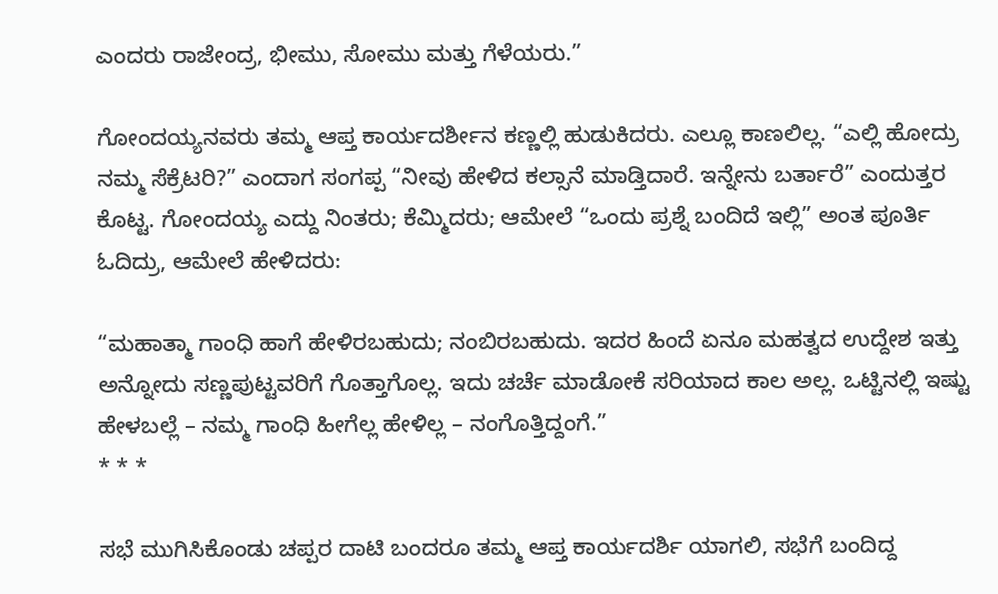ಎಂದರು ರಾಜೇಂದ್ರ, ಭೀಮು, ಸೋಮು ಮತ್ತು ಗೆಳೆಯರು.”

ಗೋಂದಯ್ಯನವರು ತಮ್ಮ ಆಪ್ತ ಕಾರ್ಯದರ್ಶೀನ ಕಣ್ಣಲ್ಲಿ ಹುಡುಕಿದರು. ಎಲ್ಲೂ ಕಾಣಲಿಲ್ಲ. “ಎಲ್ಲಿ ಹೋದ್ರು ನಮ್ಮ ಸೆಕ್ರೆಟರಿ?” ಎಂದಾಗ ಸಂಗಪ್ಪ “ನೀವು ಹೇಳಿದ ಕಲ್ಸಾನೆ ಮಾಡ್ತಿದಾರೆ. ಇನ್ನೇನು ಬರ್ತಾರೆ” ಎಂದುತ್ತರ ಕೊಟ್ಟ. ಗೋಂದಯ್ಯ ಎದ್ದು ನಿಂತರು; ಕೆಮ್ಮಿದರು; ಆಮೇಲೆ “ಒಂದು ಪ್ರಶ್ನೆ ಬಂದಿದೆ ಇಲ್ಲಿ” ಅಂತ ಪೂರ್ತಿ ಓದಿದ್ರು, ಆಮೇಲೆ ಹೇಳಿದರು:

“ಮಹಾತ್ಮಾ ಗಾಂಧಿ ಹಾಗೆ ಹೇಳಿರಬಹುದು; ನಂಬಿರಬಹುದು. ಇದರ ಹಿಂದೆ ಏನೂ ಮಹತ್ವದ ಉದ್ದೇಶ ಇತ್ತು ಅನ್ನೋದು ಸಣ್ಣಪುಟ್ಟವರಿಗೆ ಗೊತ್ತಾಗೊಲ್ಲ. ಇದು ಚರ್ಚೆ ಮಾಡೋಕೆ ಸರಿಯಾದ ಕಾಲ ಅಲ್ಲ. ಒಟ್ಟಿನಲ್ಲಿ ಇಷ್ಟು ಹೇಳಬಲ್ಲೆ – ನಮ್ಮ ಗಾಂಧಿ ಹೀಗೆಲ್ಲ ಹೇಳಿಲ್ಲ – ನಂಗೊತ್ತಿದ್ದಂಗೆ.”
* * *

ಸಭೆ ಮುಗಿಸಿಕೊಂಡು ಚಪ್ಪರ ದಾಟಿ ಬಂದರೂ ತಮ್ಮ ಆಪ್ತ ಕಾರ್ಯದರ್ಶಿ ಯಾಗಲಿ, ಸಭೆಗೆ ಬಂದಿದ್ದ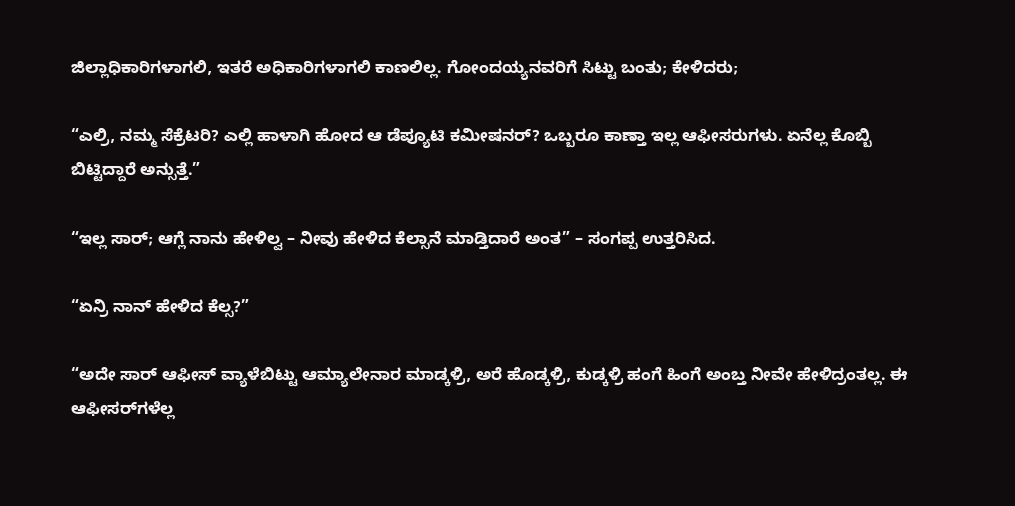ಜಿಲ್ಲಾಧಿಕಾರಿಗಳಾಗಲಿ, ಇತರೆ ಅಧಿಕಾರಿಗಳಾಗಲಿ ಕಾಣಲಿಲ್ಲ. ಗೋಂದಯ್ಯನವರಿಗೆ ಸಿಟ್ಟು ಬಂತು; ಕೇಳಿದರು;

“ಎಲ್ರಿ, ನಮ್ಮ ಸೆಕ್ರೆಟರಿ? ಎಲ್ಲಿ ಹಾಳಾಗಿ ಹೋದ ಆ ಡೆಪ್ಯೂಟಿ ಕಮೀಷನರ್? ಒಬ್ಬರೂ ಕಾಣ್ತಾ ಇಲ್ಲ ಆಫೀಸರುಗಳು. ಏನೆಲ್ಲ ಕೊಬ್ಬಿ ಬಿಟ್ಟಿದ್ದಾರೆ ಅನ್ಸುತ್ತೆ.”

“ಇಲ್ಲ ಸಾರ್; ಆಗ್ಲೆ ನಾನು ಹೇಳಿಲ್ವ – ನೀವು ಹೇಳಿದ ಕೆಲ್ಸಾನೆ ಮಾಡ್ತಿದಾರೆ ಅಂತ” – ಸಂಗಪ್ಪ ಉತ್ತರಿಸಿದ.

“ಏನ್ರಿ ನಾನ್ ಹೇಳಿದ ಕೆಲ್ಸ?”

“ಅದೇ ಸಾರ್ ಆಫೀಸ್ ವ್ಯಾಳೆಬಿಟ್ಟು ಆಮ್ಯಾಲೇನಾರ ಮಾಡ್ಕಳ್ರಿ, ಅರೆ ಹೊಡ್ಕಳ್ರಿ, ಕುಡ್ಕಳ್ರಿ ಹಂಗೆ ಹಿಂಗೆ ಅಂಬ್ತ ನೀವೇ ಹೇಳಿದ್ರಂತಲ್ಲ. ಈ ಆಫೀಸರ್‌ಗಳೆಲ್ಲ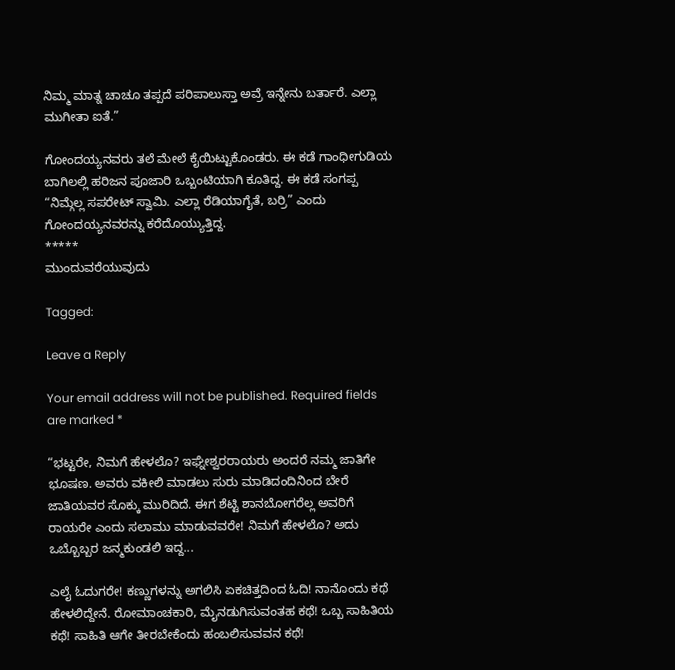ನಿಮ್ಮ ಮಾತ್ನ ಚಾಚೂ ತಪ್ಪದೆ ಪರಿಪಾಲುಸ್ತಾ ಅವ್ರೆ ಇನ್ನೇನು ಬರ್ತಾರೆ. ಎಲ್ಲಾ ಮುಗೀತಾ ಐತೆ.”

ಗೋಂದಯ್ಯನವರು ತಲೆ ಮೇಲೆ ಕೈಯಿಟ್ಟುಕೊಂಡರು. ಈ ಕಡೆ ಗಾಂಧೀಗುಡಿಯ ಬಾಗಿಲಲ್ಲಿ ಹರಿಜನ ಪೂಜಾರಿ ಒಬ್ಬಂಟಿಯಾಗಿ ಕೂತಿದ್ದ. ಈ ಕಡೆ ಸಂಗಪ್ಪ “ನಿಮ್ಗೆಲ್ಲ ಸಪರೇಟ್ ಸ್ವಾಮಿ. ಎಲ್ಲಾ ರೆಡಿಯಾಗೈತೆ, ಬರ್ರಿ” ಎಂದು ಗೋಂದಯ್ಯನವರನ್ನು ಕರೆದೊಯ್ಯುತ್ತಿದ್ದ.
*****
ಮುಂದುವರೆಯುವುದು

Tagged:

Leave a Reply

Your email address will not be published. Required fields are marked *

“ಭಟ್ಟರೇ, ನಿಮಗೆ ಹೇಳಲೊ? ಇಘ್ನೇಶ್ವರರಾಯರು ಅಂದರೆ ನಮ್ಮ ಜಾತಿಗೇ ಭೂಷಣ. ಅವರು ವಕೀಲಿ ಮಾಡಲು ಸುರು ಮಾಡಿದಂದಿನಿಂದ ಬೇರೆ ಜಾತಿಯವರ ಸೊಕ್ಕು ಮುರಿದಿದೆ. ಈಗ ಶೆಟ್ಟಿ ಶಾನಬೋಗರೆಲ್ಲ ಅವರಿಗೆ ರಾಯರೇ ಎಂದು ಸಲಾಮು ಮಾಡುವವರೇ! ನಿಮಗೆ ಹೇಳಲೊ? ಅದು ಒಬ್ಬೊಬ್ಬರ ಜನ್ಮಕುಂಡಲಿ ಇದ್ದ...

ಎಲೈ ಓದುಗರೇ! ಕಣ್ಣುಗಳನ್ನು ಅಗಲಿಸಿ ಏಕಚಿತ್ತದಿಂದ ಓದಿ! ನಾನೊಂದು ಕಥೆ ಹೇಳಲಿದ್ದೇನೆ. ರೋಮಾಂಚಕಾರಿ, ಮೈನಡುಗಿಸುವಂತಹ ಕಥೆ! ಒಬ್ಬ ಸಾಹಿತಿಯ ಕಥೆ! ಸಾಹಿತಿ ಆಗೇ ತೀರಬೇಕೆಂದು ಹಂಬಲಿಸುವವನ ಕಥೆ!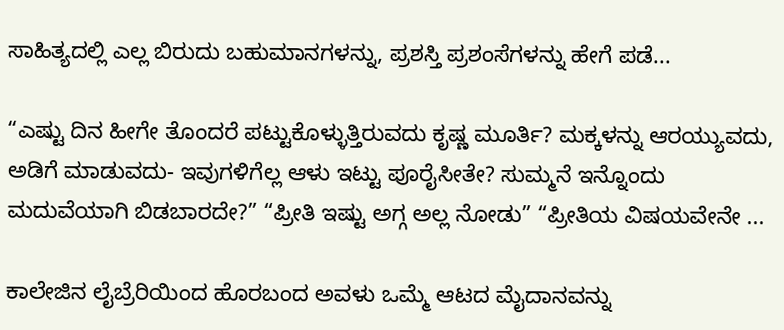ಸಾಹಿತ್ಯದಲ್ಲಿ ಎಲ್ಲ ಬಿರುದು ಬಹುಮಾನಗಳನ್ನು, ಪ್ರಶಸ್ತಿ ಪ್ರಶಂಸೆಗಳನ್ನು ಹೇಗೆ ಪಡೆ...

“ಎಷ್ಟು ದಿನ ಹೀಗೇ ತೊಂದರೆ ಪಟ್ಟುಕೊಳ್ಳುತ್ತಿರುವದು ಕೃಷ್ಣ ಮೂರ್ತಿ? ಮಕ್ಕಳನ್ನು ಆರಯ್ಯುವದು, ಅಡಿಗೆ ಮಾಡುವದು- ಇವುಗಳಿಗೆಲ್ಲ ಆಳು ಇಟ್ಟು ಪೂರೈಸೀತೇ? ಸುಮ್ಮನೆ ಇನ್ನೊಂದು ಮದುವೆಯಾಗಿ ಬಿಡಬಾರದೇ?” “ಪ್ರೀತಿ ಇಷ್ಟು ಅಗ್ಗ ಅಲ್ಲ ನೋಡು” “ಪ್ರೀತಿಯ ವಿಷಯವೇನೇ ...

ಕಾಲೇಜಿನ ಲೈಬ್ರೆರಿಯಿಂದ ಹೊರಬಂದ ಅವಳು ಒಮ್ಮೆ ಆಟದ ಮೈದಾನವನ್ನು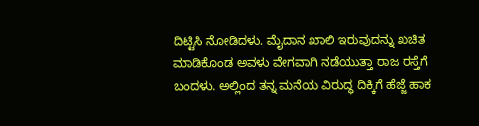ದಿಟ್ಟಿಸಿ ನೋಡಿದಳು. ಮೈದಾನ ಖಾಲಿ ಇರುವುದನ್ನು ಖಚಿತ ಮಾಡಿಕೊಂಡ ಅವಳು ವೇಗವಾಗಿ ನಡೆಯುತ್ತಾ ರಾಜ ರಸ್ತೆಗೆ ಬಂದಳು. ಅಲ್ಲಿಂದ ತನ್ನ ಮನೆಯ ವಿರುದ್ಧ ದಿಕ್ಕಿಗೆ ಹೆಜ್ಜೆ ಹಾಕ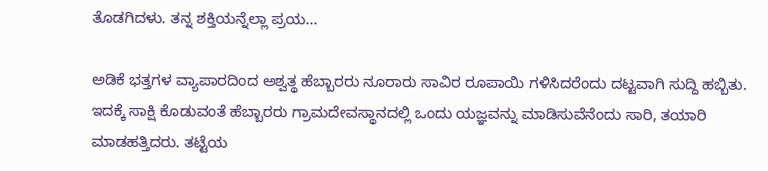ತೊಡಗಿದಳು. ತನ್ನ ಶಕ್ತಿಯನ್ನೆಲ್ಲಾ ಪ್ರಯ...

ಅಡಿಕೆ ಭತ್ತಗಳ ವ್ಯಾಪಾರದಿಂದ ಅಶ್ವತ್ಥ ಹೆಬ್ಬಾರರು ನೂರಾರು ಸಾವಿರ ರೂಪಾಯಿ ಗಳಿಸಿದರೆಂದು ದಟ್ಟವಾಗಿ ಸುದ್ದಿ ಹಬ್ಬಿತು. ಇದಕ್ಕೆ ಸಾಕ್ಷಿ ಕೊಡುವಂತೆ ಹೆಬ್ಬಾರರು ಗ್ರಾಮದೇವಸ್ಥಾನದಲ್ಲಿ ಒಂದು ಯಜ್ಞವನ್ನು ಮಾಡಿಸುವೆನೆಂದು ಸಾರಿ, ತಯಾರಿ ಮಾಡಹತ್ತಿದರು. ತಟ್ಟೆಯ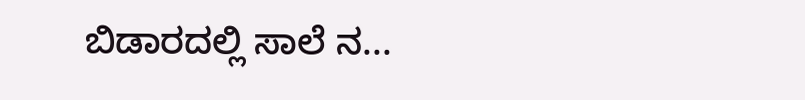ಬಿಡಾರದಲ್ಲಿ ಸಾಲೆ ನ...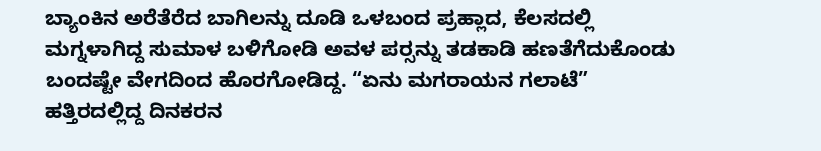ಬ್ಯಾಂಕಿನ ಅರೆತೆರೆದ ಬಾಗಿಲನ್ನು ದೂಡಿ ಒಳಬಂದ ಪ್ರಹ್ಲಾದ, ಕೆಲಸದಲ್ಲಿ ಮಗ್ನಳಾಗಿದ್ದ ಸುಮಾಳ ಬಳಿಗೋಡಿ ಅವಳ ಪರ್‍ಸನ್ನು ತಡಕಾಡಿ ಹಣತೆಗೆದುಕೊಂಡು ಬಂದಷ್ಟೇ ವೇಗದಿಂದ ಹೊರಗೋಡಿದ್ದ. “ಏನು ಮಗರಾಯನ ಗಲಾಟೆ” ಹತ್ತಿರದಲ್ಲಿದ್ದ ದಿನಕರನ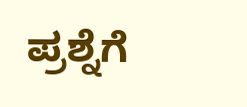ಪ್ರಶ್ನೆಗೆ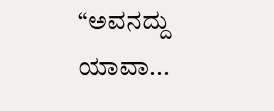“ಅವನದ್ದು ಯಾವಾ...